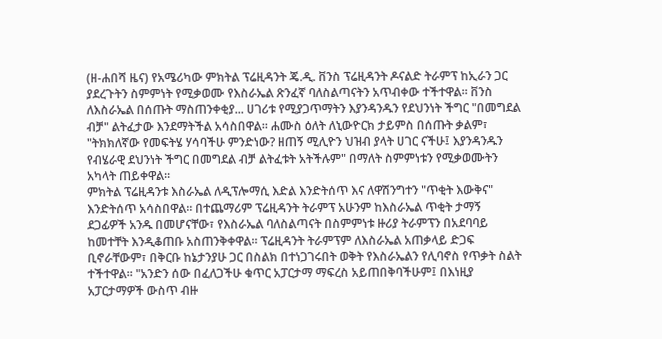(ዘ-ሐበሻ ዜና) የአሜሪካው ምክትል ፕሬዚዳንት ጄ.ዲ. ቨንስ ፕሬዚዳንት ዶናልድ ትራምፕ ከኢራን ጋር ያደረጉትን ስምምነት የሚቃወሙ የእስራኤል ጽንፈኛ ባለስልጣናትን አጥብቀው ተችተዋል። ቨንስ ለእስራኤል በሰጡት ማስጠንቀቂያ... ሀገሪቱ የሚያጋጥማትን እያንዳንዱን የደህንነት ችግር "በመግደል ብቻ" ልትፈታው እንደማትችል አሳስበዋል። ሐሙስ ዕለት ለኒውዮርክ ታይምስ በሰጡት ቃልም፣ "ትክክለኛው የመፍትሄ ሃሳባችሁ ምንድነው? ዘጠኝ ሚሊዮን ህዝብ ያላት ሀገር ናችሁ፤ እያንዳንዱን የብሄራዊ ደህንነት ችግር በመግደል ብቻ ልትፈቱት አትችሉም" በማለት ስምምነቱን የሚቃወሙትን አካላት ጠይቀዋል።
ምክትል ፕሬዚዳንቱ እስራኤል ለዲፕሎማሲ እድል እንድትሰጥ እና ለዋሽንግተን "ጥቂት እውቅና" እንድትሰጥ አሳስበዋል። በተጨማሪም ፕሬዚዳንት ትራምፕ አሁንም ከእስራኤል ጥቂት ታማኝ ደጋፊዎች አንዱ በመሆናቸው፣ የእስራኤል ባለስልጣናት በስምምነቱ ዙሪያ ትራምፕን በአደባባይ ከመተቸት እንዲቆጠቡ አስጠንቅቀዋል። ፕሬዚዳንት ትራምፕም ለእስራኤል አጠቃላይ ድጋፍ ቢኖራቸውም፣ በቅርቡ ከኔታንያሁ ጋር በስልክ በተነጋገሩበት ወቅት የእስራኤልን የሊባኖስ የጥቃት ስልት ተችተዋል። "አንድን ሰው በፈለጋችሁ ቁጥር አፓርታማ ማፍረስ አይጠበቅባችሁም፤ በእነዚያ አፓርታማዎች ውስጥ ብዙ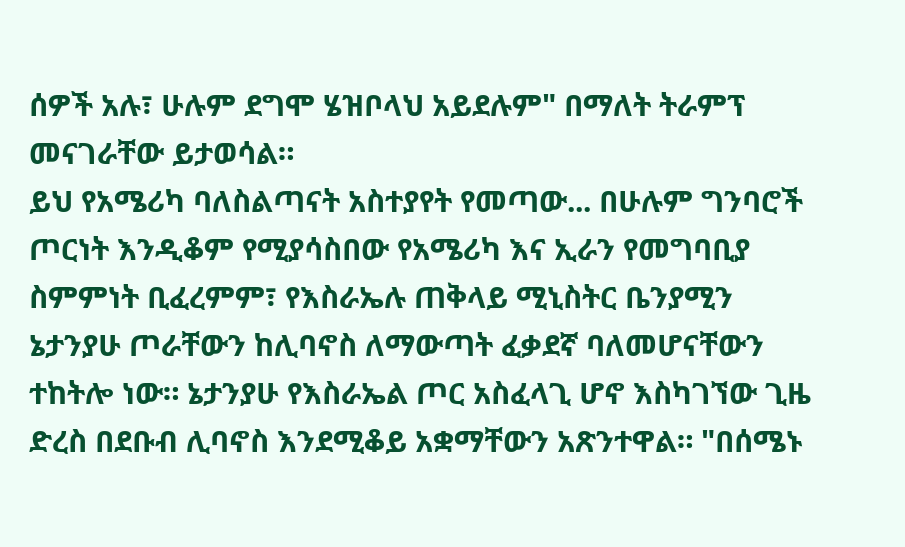ሰዎች አሉ፣ ሁሉም ደግሞ ሄዝቦላህ አይደሉም" በማለት ትራምፕ መናገራቸው ይታወሳል።
ይህ የአሜሪካ ባለስልጣናት አስተያየት የመጣው... በሁሉም ግንባሮች ጦርነት እንዲቆም የሚያሳስበው የአሜሪካ እና ኢራን የመግባቢያ ስምምነት ቢፈረምም፣ የእስራኤሉ ጠቅላይ ሚኒስትር ቤንያሚን ኔታንያሁ ጦራቸውን ከሊባኖስ ለማውጣት ፈቃደኛ ባለመሆናቸውን ተከትሎ ነው። ኔታንያሁ የእስራኤል ጦር አስፈላጊ ሆኖ እስካገኘው ጊዜ ድረስ በደቡብ ሊባኖስ እንደሚቆይ አቋማቸውን አጽንተዋል። "በሰሜኑ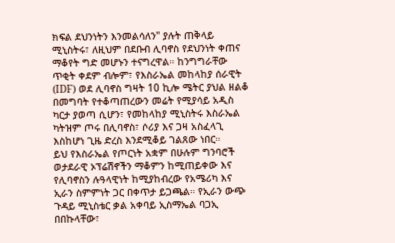ክፍል ደህንነትን እንመልሳለን" ያሉት ጠቅላይ ሚኒስትሩ፣ ለዚህም በደቡብ ሊባኖስ የደህንነት ቀጠና ማቆየት ግድ መሆኑን ተናግረዋል። ከንግግራቸው ጥቂት ቀደም ብሎም፣ የእስራኤል መከላከያ ሰራዊት (IDF) ወደ ሊባኖስ ግዛት 10 ኪሎ ሜትር ያህል ዘልቆ በመግባት የተቆጣጠረውን መሬት የሚያሳይ አዲስ ካርታ ያወጣ ሲሆን፣ የመከላከያ ሚኒስትሩ እስራኤል ካትዝም ጦሩ በሊባኖስ፣ ሶሪያ እና ጋዛ አስፈላጊ እስከሆነ ጊዜ ድረስ እንደሚቆይ ገልጸው ነበር።
ይህ የእስራኤል የጦርነት አቋም በሁሉም ግንባሮች ወታደራዊ ኦፕሬሽኖችን ማቆምን ከሚጠይቀው እና የሊባኖስን ሉዓላዊነት ከሚያከብረው የአሜሪካ እና ኢራን ስምምነት ጋር በቀጥታ ይጋጫል። የኢራን ውጭ ጉዳይ ሚኒስቴር ቃል አቀባይ ኢስማኤል ባጋኢ በበኩላቸው፣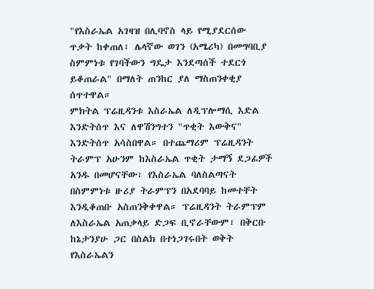"የእስራኤል አገዛዝ በሊባኖስ ላይ የሚያደርሰው ጥቃት ከቀጠለ፣ ሌላኛው ወገን (አሜሪካ) በመግባቢያ ስምምነቱ የገባችውን ግዴታ እንደጣሰች ተደርጎ ይቆጠራል" በማለት ጠንከር ያለ ማስጠንቀቂያ ሰጥተዋል።
ምክትል ፕሬዚዳንቱ እስራኤል ለዲፕሎማሲ እድል እንድትሰጥ እና ለዋሽንግተን "ጥቂት እውቅና" እንድትሰጥ አሳስበዋል። በተጨማሪም ፕሬዚዳንት ትራምፕ አሁንም ከእስራኤል ጥቂት ታማኝ ደጋፊዎች አንዱ በመሆናቸው፣ የእስራኤል ባለስልጣናት በስምምነቱ ዙሪያ ትራምፕን በአደባባይ ከመተቸት እንዲቆጠቡ አስጠንቅቀዋል። ፕሬዚዳንት ትራምፕም ለእስራኤል አጠቃላይ ድጋፍ ቢኖራቸውም፣ በቅርቡ ከኔታንያሁ ጋር በስልክ በተነጋገሩበት ወቅት የእስራኤልን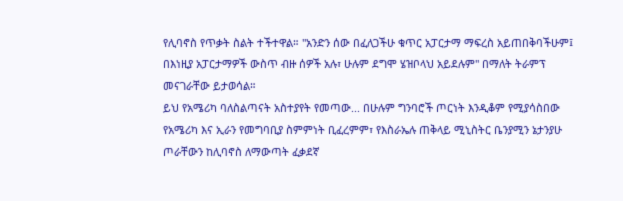የሊባኖስ የጥቃት ስልት ተችተዋል። "አንድን ሰው በፈለጋችሁ ቁጥር አፓርታማ ማፍረስ አይጠበቅባችሁም፤ በእነዚያ አፓርታማዎች ውስጥ ብዙ ሰዎች አሉ፣ ሁሉም ደግሞ ሄዝቦላህ አይደሉም" በማለት ትራምፕ መናገራቸው ይታወሳል።
ይህ የአሜሪካ ባለስልጣናት አስተያየት የመጣው... በሁሉም ግንባሮች ጦርነት እንዲቆም የሚያሳስበው የአሜሪካ እና ኢራን የመግባቢያ ስምምነት ቢፈረምም፣ የእስራኤሉ ጠቅላይ ሚኒስትር ቤንያሚን ኔታንያሁ ጦራቸውን ከሊባኖስ ለማውጣት ፈቃደኛ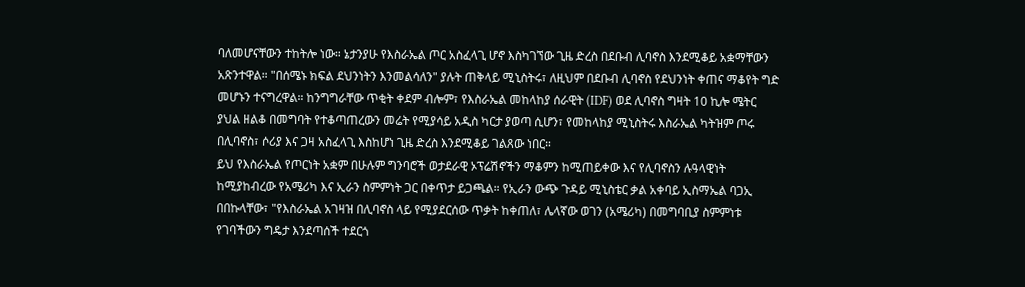ባለመሆናቸውን ተከትሎ ነው። ኔታንያሁ የእስራኤል ጦር አስፈላጊ ሆኖ እስካገኘው ጊዜ ድረስ በደቡብ ሊባኖስ እንደሚቆይ አቋማቸውን አጽንተዋል። "በሰሜኑ ክፍል ደህንነትን እንመልሳለን" ያሉት ጠቅላይ ሚኒስትሩ፣ ለዚህም በደቡብ ሊባኖስ የደህንነት ቀጠና ማቆየት ግድ መሆኑን ተናግረዋል። ከንግግራቸው ጥቂት ቀደም ብሎም፣ የእስራኤል መከላከያ ሰራዊት (IDF) ወደ ሊባኖስ ግዛት 10 ኪሎ ሜትር ያህል ዘልቆ በመግባት የተቆጣጠረውን መሬት የሚያሳይ አዲስ ካርታ ያወጣ ሲሆን፣ የመከላከያ ሚኒስትሩ እስራኤል ካትዝም ጦሩ በሊባኖስ፣ ሶሪያ እና ጋዛ አስፈላጊ እስከሆነ ጊዜ ድረስ እንደሚቆይ ገልጸው ነበር።
ይህ የእስራኤል የጦርነት አቋም በሁሉም ግንባሮች ወታደራዊ ኦፕሬሽኖችን ማቆምን ከሚጠይቀው እና የሊባኖስን ሉዓላዊነት ከሚያከብረው የአሜሪካ እና ኢራን ስምምነት ጋር በቀጥታ ይጋጫል። የኢራን ውጭ ጉዳይ ሚኒስቴር ቃል አቀባይ ኢስማኤል ባጋኢ በበኩላቸው፣ "የእስራኤል አገዛዝ በሊባኖስ ላይ የሚያደርሰው ጥቃት ከቀጠለ፣ ሌላኛው ወገን (አሜሪካ) በመግባቢያ ስምምነቱ የገባችውን ግዴታ እንደጣሰች ተደርጎ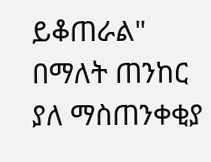ይቆጠራል" በማለት ጠንከር ያለ ማስጠንቀቂያ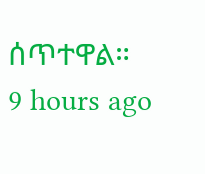ሰጥተዋል።
9 hours ago